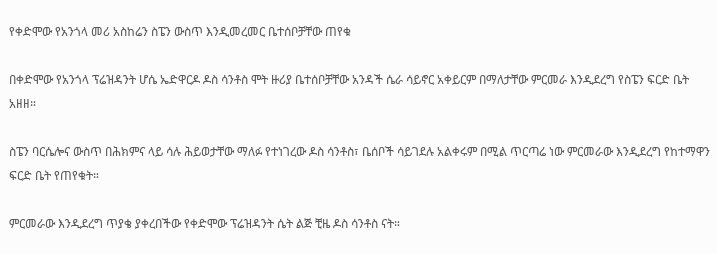የቀድሞው የአንጎላ መሪ አስከሬን ስፔን ውስጥ እንዲመረመር ቤተሰቦቻቸው ጠየቁ

በቀድሞው የአንጎላ ፕሬዝዳንት ሆሴ ኤድዋርዶ ዶስ ሳንቶስ ሞት ዙሪያ ቤተሰቦቻቸው አንዳች ሴራ ሳይኖር አቀይርም በማለታቸው ምርመራ እንዲደረግ የስፔን ፍርድ ቤት አዘዘ።

ስፔን ባርሴሎና ውስጥ በሕክምና ላይ ሳሉ ሕይወታቸው ማለፉ የተነገረው ዶስ ሳንቶስ፣ ቤሰቦች ሳይገደሉ አልቀሩም በሚል ጥርጣሬ ነው ምርመራው እንዲደረግ የከተማዋን ፍርድ ቤት የጠየቁት።

ምርመራው እንዲደረግ ጥያቄ ያቀረበችው የቀድሞው ፕሬዝዳንት ሴት ልጅ ቺዜ ዶስ ሳንቶስ ናት።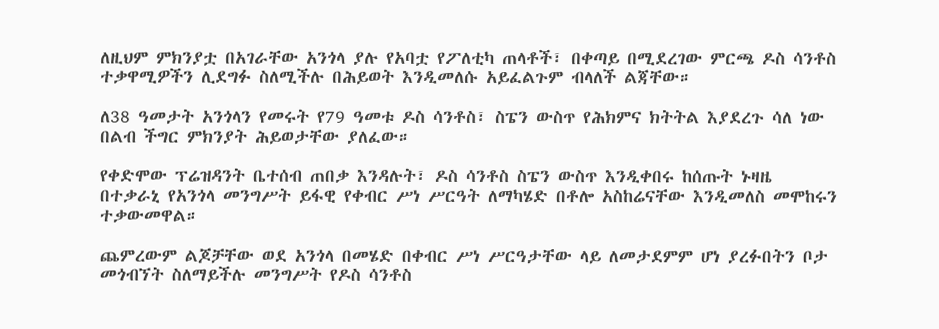ለዚህም ምክንያቷ በአገራቸው አንጎላ ያሉ የአባቷ የፖለቲካ ጠላቶች፣ በቀጣይ በሚደረገው ምርጫ ዶስ ሳንቶስ ተቃዋሚዎችን ሊደግፉ ስለሚችሉ በሕይወት እንዲመለሱ አይፈልጉም ብላለች ልጃቸው።

ለ38 ዓመታት አንጎላን የመሩት የ79 ዓመቱ ዶስ ሳንቶስ፣ ስፔን ውስጥ የሕክምና ክትትል እያደረጉ ሳለ ነው በልብ ችግር ምክንያት ሕይወታቸው ያለፈው።

የቀድሞው ፕሬዝዳንት ቤተሰብ ጠበቃ እንዳሉት፣ ዶስ ሳንቶስ ስፔን ውስጥ እንዲቀበሩ ከሰጡት ኑዛዜ በተቃራኒ የአንጎላ መንግሥት ይፋዊ የቀብር ሥነ ሥርዓት ለማካሄድ በቶሎ አስከሬናቸው እንዲመለስ መሞከሩን ተቃውመዋል።

ጨምረውም ልጆቻቸው ወደ አንጎላ በመሄድ በቀብር ሥነ ሥርዓታቸው ላይ ለመታደምም ሆነ ያረፉበትን ቦታ መጎብኘት ስለማይችሉ መንግሥት የዶስ ሳንቶስ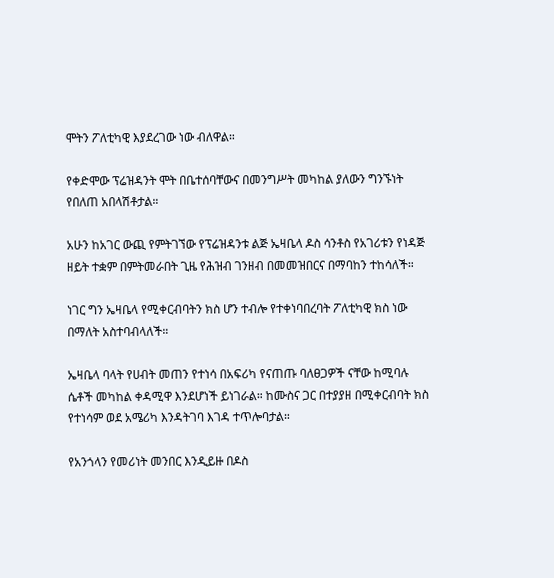ሞትን ፖለቲካዊ እያደረገው ነው ብለዋል።

የቀድሞው ፕሬዝዳንት ሞት በቤተሰባቸውና በመንግሥት መካከል ያለውን ግንኙነት የበለጠ አበላሽቶታል።

አሁን ከአገር ውጪ የምትገኘው የፕሬዝዳንቱ ልጅ ኤዛቤላ ዶስ ሳንቶስ የአገሪቱን የነዳጅ ዘይት ተቋም በምትመራበት ጊዜ የሕዝብ ገንዘብ በመመዝበርና በማባከን ተከሳለች።

ነገር ግን ኤዛቤላ የሚቀርብባትን ክስ ሆን ተብሎ የተቀነባበረባት ፖለቲካዊ ክስ ነው በማለት አስተባብላለች።

ኤዛቤላ ባላት የሀብት መጠን የተነሳ በአፍሪካ የናጠጡ ባለፀጋዎች ናቸው ከሚባሉ ሴቶች መካከል ቀዳሚዋ እንደሆነች ይነገራል። ከሙስና ጋር በተያያዘ በሚቀርብባት ክስ የተነሳም ወደ አሜሪካ እንዳትገባ እገዳ ተጥሎባታል።

የአንጎላን የመሪነት መንበር እንዲይዙ በዶስ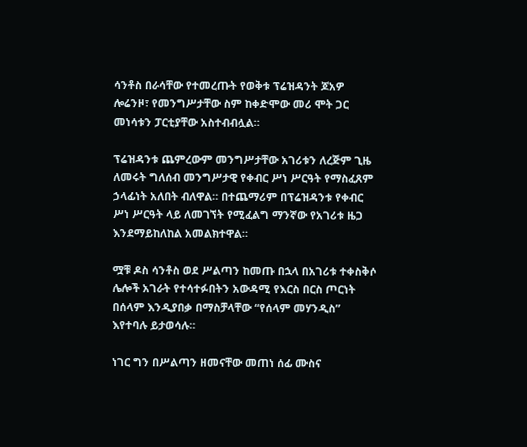ሳንቶስ በራሳቸው የተመረጡት የወቅቱ ፕሬዝዳንት ጆአዎ ሎሬንዞ፣ የመንግሥታቸው ስም ከቀድሞው መሪ ሞት ጋር መነሳቱን ፓርቲያቸው አስተብብሏል።

ፕሬዝዳንቱ ጨምረውም መንግሥታቸው አገሪቱን ለረጅም ጊዜ ለመሩት ግለሰብ መንግሥታዊ የቀብር ሥነ ሥርዓት የማስፈጸም ኃላፊነት አለበት ብለዋል። በተጨማሪም በፕሬዝዳንቱ የቀብር ሥነ ሥርዓት ላይ ለመገኘት የሚፈልግ ማንኛው የአገሪቱ ዜጋ እንደማይከለከል አመልክተዋል።

ሟቹ ዶስ ሳንቶስ ወደ ሥልጣን ከመጡ በኋላ በአገሪቱ ተቀስቅሶ ሌሎች አገራት የተሳተፉበትን አውዳሚ የእርስ በርስ ጦርነት በሰላም እንዲያበቃ በማስቻላቸው “የሰላም መሃንዲስ” እየተባሉ ይታወሳሉ።

ነገር ግን በሥልጣን ዘመናቸው መጠነ ሰፊ ሙስና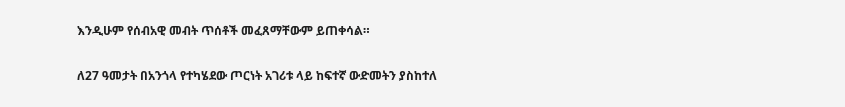እንዲሁም የሰብአዊ መብት ጥሰቶች መፈጸማቸውም ይጠቀሳል።

ለ27 ዓመታት በአንጎላ የተካሄደው ጦርነት አገሪቱ ላይ ከፍተኛ ውድመትን ያስከተለ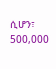ሲሆን፣ 500,000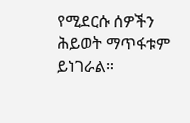የሚደርሱ ሰዎችን ሕይወት ማጥፋቱም ይነገራል።